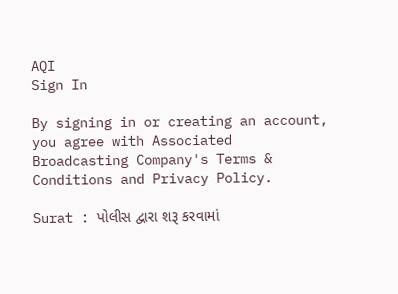AQI
Sign In

By signing in or creating an account, you agree with Associated Broadcasting Company's Terms & Conditions and Privacy Policy.

Surat : પોલીસ દ્વારા શરૂ કરવામાં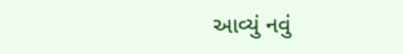આવ્યું નવું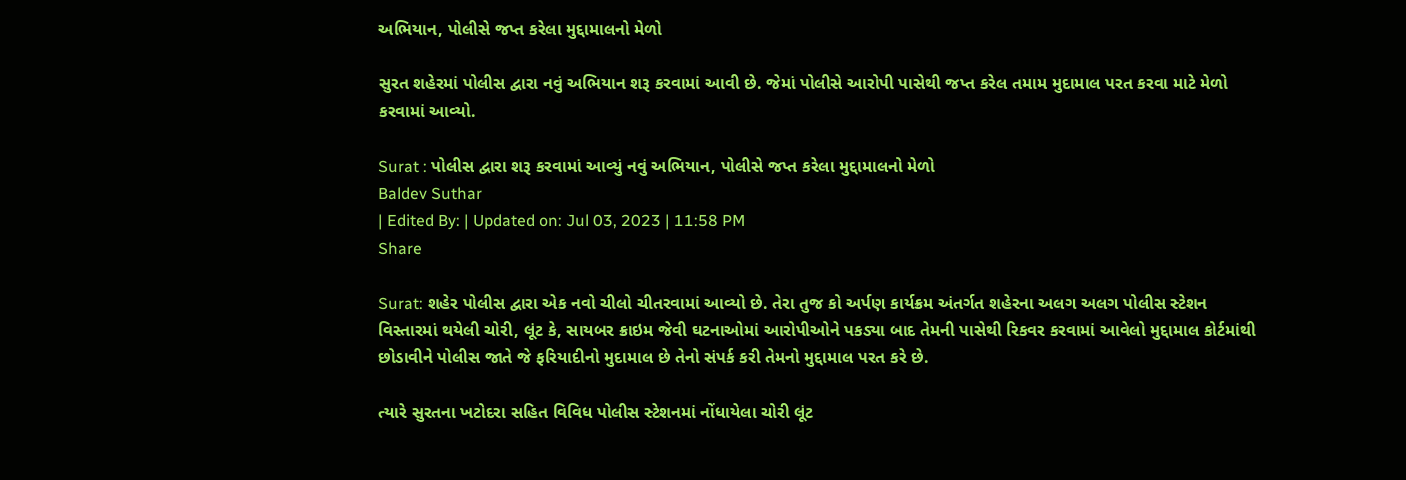અભિયાન, પોલીસે જપ્ત કરેલા મુદ્દામાલનો મેળો

સુરત શહેરમાં પોલીસ દ્વારા નવું અભિયાન શરૂ કરવામાં આવી છે. જેમાં પોલીસે આરોપી પાસેથી જપ્ત કરેલ તમામ મુદામાલ પરત કરવા માટે મેળો કરવામાં આવ્યો.

Surat : પોલીસ દ્વારા શરૂ કરવામાં આવ્યું નવું અભિયાન, પોલીસે જપ્ત કરેલા મુદ્દામાલનો મેળો
Baldev Suthar
| Edited By: | Updated on: Jul 03, 2023 | 11:58 PM
Share

Surat: શહેર પોલીસ દ્વારા એક નવો ચીલો ચીતરવામાં આવ્યો છે. તેરા તુજ કો અર્પણ કાર્યક્રમ અંતર્ગત શહેરના અલગ અલગ પોલીસ સ્ટેશન વિસ્તારમાં થયેલી ચોરી, લૂંટ કે, સાયબર ક્રાઇમ જેવી ઘટનાઓમાં આરોપીઓને પકડ્યા બાદ તેમની પાસેથી રિકવર કરવામાં આવેલો મુદ્દામાલ કોર્ટમાંથી છોડાવીને પોલીસ જાતે જે ફરિયાદીનો મુદામાલ છે તેનો સંપર્ક કરી તેમનો મુદ્દામાલ પરત કરે છે.

ત્યારે સુરતના ખટોદરા સહિત વિવિધ પોલીસ સ્ટેશનમાં નોંધાયેલા ચોરી લૂંટ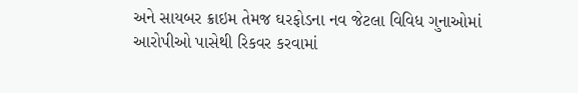અને સાયબર ક્રાઇમ તેમજ ઘરફોડના નવ જેટલા વિવિધ ગુનાઓમાં આરોપીઓ પાસેથી રિકવર કરવામાં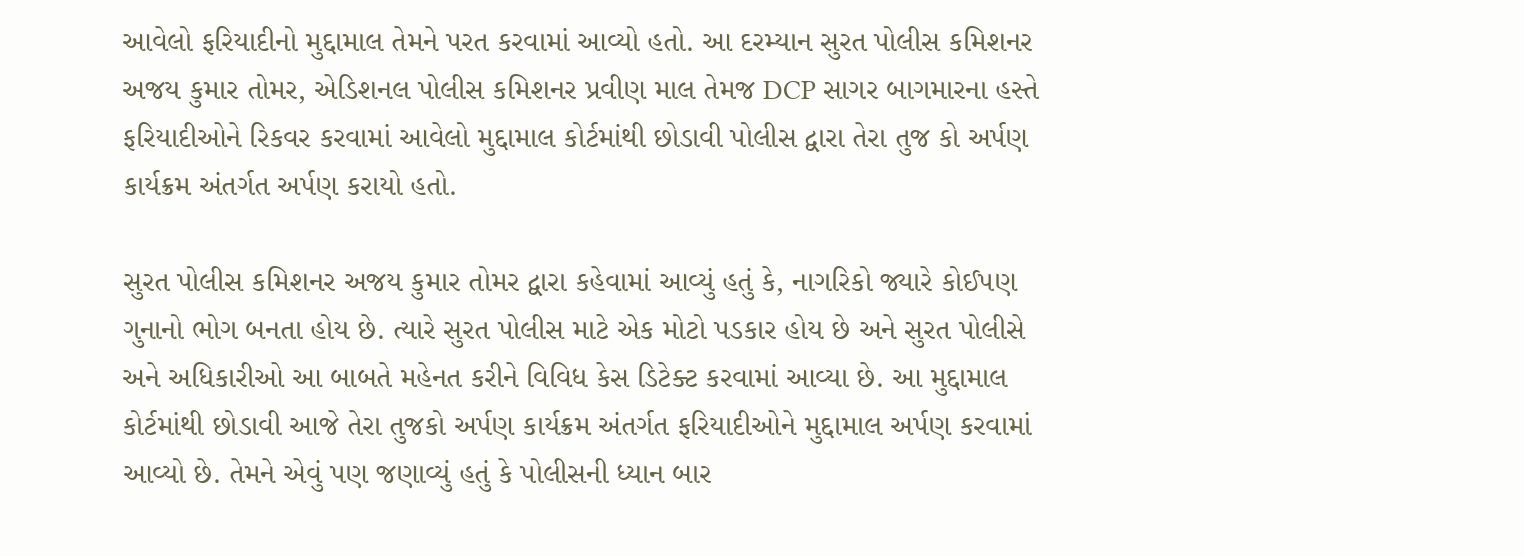આવેલો ફરિયાદીનો મુદ્દામાલ તેમને પરત કરવામાં આવ્યો હતો. આ દરમ્યાન સુરત પોલીસ કમિશનર અજય કુમાર તોમર, એડિશનલ પોલીસ કમિશનર પ્રવીણ માલ તેમજ DCP સાગર બાગમારના હસ્તે ફરિયાદીઓને રિકવર કરવામાં આવેલો મુદ્દામાલ કોર્ટમાંથી છોડાવી પોલીસ દ્વારા તેરા તુજ કો અર્પણ કાર્યક્રમ અંતર્ગત અર્પણ કરાયો હતો.

સુરત પોલીસ કમિશનર અજય કુમાર તોમર દ્વારા કહેવામાં આવ્યું હતું કે, નાગરિકો જ્યારે કોઈપણ ગુનાનો ભોગ બનતા હોય છે. ત્યારે સુરત પોલીસ માટે એક મોટો પડકાર હોય છે અને સુરત પોલીસે અને અધિકારીઓ આ બાબતે મહેનત કરીને વિવિધ કેસ ડિટેક્ટ કરવામાં આવ્યા છે. આ મુદ્દામાલ કોર્ટમાંથી છોડાવી આજે તેરા તુજકો અર્પણ કાર્યક્રમ અંતર્ગત ફરિયાદીઓને મુદ્દામાલ અર્પણ કરવામાં આવ્યો છે. તેમને એવું પણ જણાવ્યું હતું કે પોલીસની ધ્યાન બાર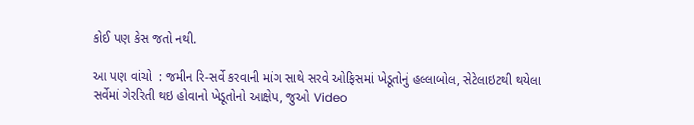કોઈ પણ કેસ જતો નથી.

આ પણ વાંચો  : જમીન રિ-સર્વે કરવાની માંગ સાથે સરવે ઓફિસમાં ખેડૂતોનું હલ્લાબોલ, સેટેલાઇટથી થયેલા સર્વેમાં ગેરરિતી થઇ હોવાનો ખેડૂતોનો આક્ષેપ, જુઓ Video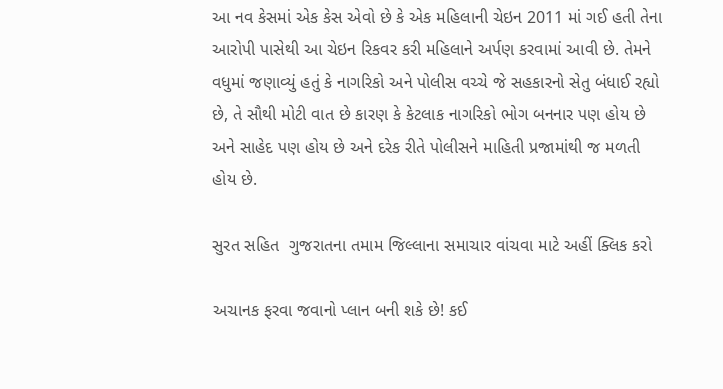આ નવ કેસમાં એક કેસ એવો છે કે એક મહિલાની ચેઇન 2011 માં ગઈ હતી તેના આરોપી પાસેથી આ ચેઇન રિકવર કરી મહિલાને અર્પણ કરવામાં આવી છે. તેમને વધુમાં જણાવ્યું હતું કે નાગરિકો અને પોલીસ વચ્ચે જે સહકારનો સેતુ બંધાઈ રહ્યો છે, તે સૌથી મોટી વાત છે કારણ કે કેટલાક નાગરિકો ભોગ બનનાર પણ હોય છે અને સાહેદ પણ હોય છે અને દરેક રીતે પોલીસને માહિતી પ્રજામાંથી જ મળતી હોય છે.

સુરત સહિત  ગુજરાતના તમામ જિલ્લાના સમાચાર વાંચવા માટે અહીં ક્લિક કરો

અચાનક ફરવા જવાનો પ્લાન બની શકે છે! કઈ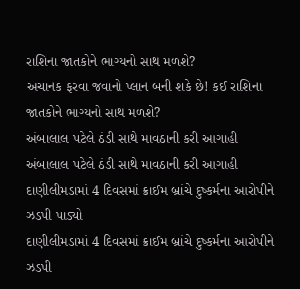રાશિના જાતકોને ભાગ્યનો સાથ મળશે?
અચાનક ફરવા જવાનો પ્લાન બની શકે છે! કઈ રાશિના જાતકોને ભાગ્યનો સાથ મળશે?
અંબાલાલ પટેલે ઠંડી સાથે માવઠાની કરી આગાહી
અંબાલાલ પટેલે ઠંડી સાથે માવઠાની કરી આગાહી
દાણીલીમડામાં 4 દિવસમાં ક્રાઈમ બ્રાંચે દુષ્કર્મના આરોપીને ઝડપી પાડ્યો
દાણીલીમડામાં 4 દિવસમાં ક્રાઈમ બ્રાંચે દુષ્કર્મના આરોપીને ઝડપી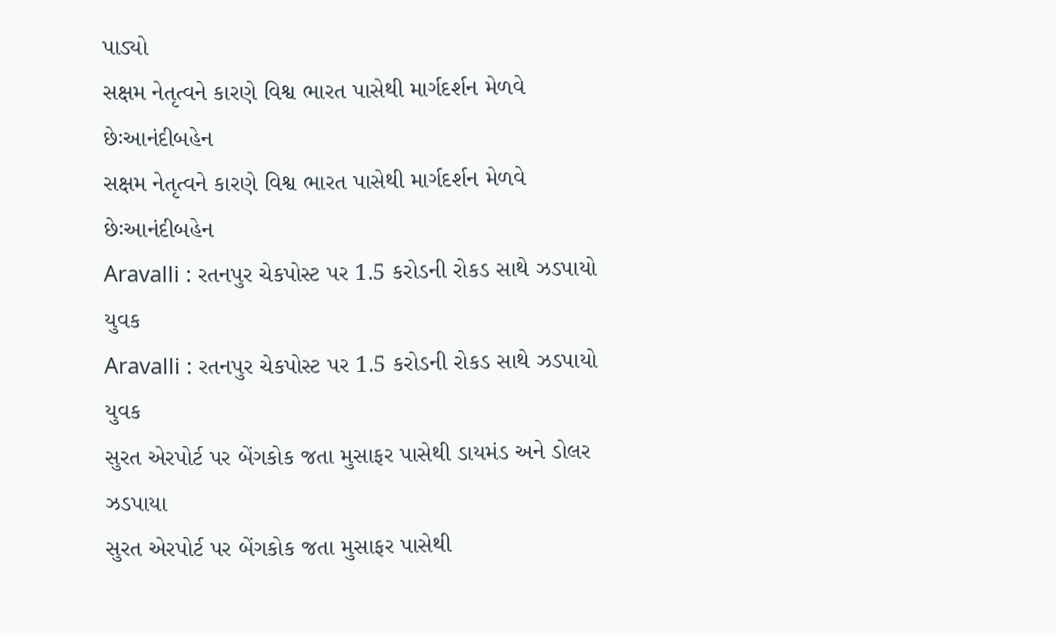પાડ્યો
સક્ષમ નેતૃત્વને કારણે વિશ્વ ભારત પાસેથી માર્ગદર્શન મેળવે છેઃઆનંદીબહેન
સક્ષમ નેતૃત્વને કારણે વિશ્વ ભારત પાસેથી માર્ગદર્શન મેળવે છેઃઆનંદીબહેન
Aravalli : રતનપુર ચેકપોસ્ટ પર 1.5 કરોડની રોકડ સાથે ઝડપાયો યુવક
Aravalli : રતનપુર ચેકપોસ્ટ પર 1.5 કરોડની રોકડ સાથે ઝડપાયો યુવક
સુરત એરપોર્ટ પર બેંગકોક જતા મુસાફર પાસેથી ડાયમંડ અને ડોલર ઝડપાયા
સુરત એરપોર્ટ પર બેંગકોક જતા મુસાફર પાસેથી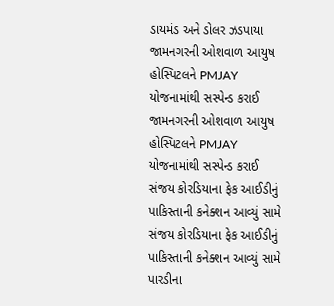ડાયમંડ અને ડોલર ઝડપાયા
જામનગરની ઓશવાળ આયુષ હોસ્પિટલને PMJAY યોજનામાંથી સસ્પેન્ડ કરાઈ
જામનગરની ઓશવાળ આયુષ હોસ્પિટલને PMJAY યોજનામાંથી સસ્પેન્ડ કરાઈ
સંજય કોરડિયાના ફેક આઈડીનું પાકિસ્તાની કનેક્શન આવ્યું સામે
સંજય કોરડિયાના ફેક આઈડીનું પાકિસ્તાની કનેક્શન આવ્યું સામે
પારડીના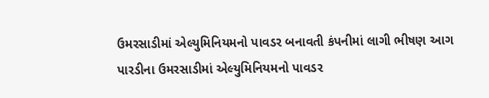ઉમરસાડીમાં એલ્યુમિનિયમનો પાવડર બનાવતી કંપનીમાં લાગી ભીષણ આગ
પારડીના ઉમરસાડીમાં એલ્યુમિનિયમનો પાવડર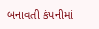બનાવતી કંપનીમાં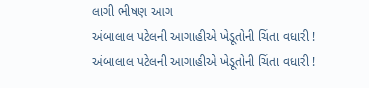લાગી ભીષણ આગ
અંબાલાલ પટેલની આગાહીએ ખેડૂતોની ચિંતા વધારી !
અંબાલાલ પટેલની આગાહીએ ખેડૂતોની ચિંતા વધારી !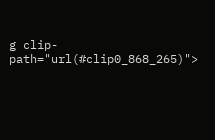g clip-path="url(#clip0_868_265)">